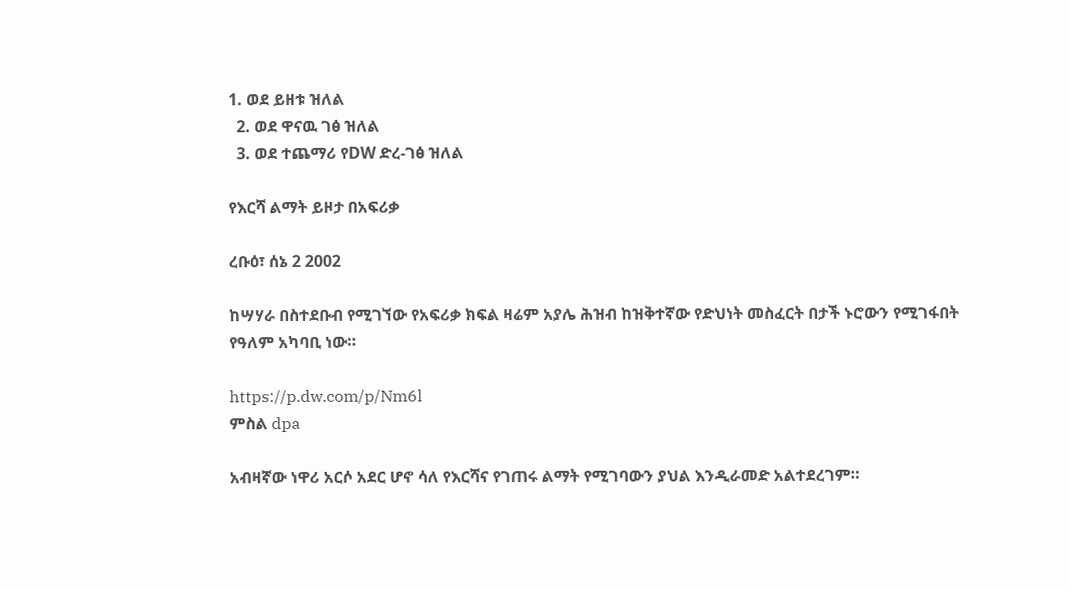1. ወደ ይዘቱ ዝለል
  2. ወደ ዋናዉ ገፅ ዝለል
  3. ወደ ተጨማሪ የDW ድረ-ገፅ ዝለል

የእርሻ ልማት ይዞታ በአፍሪቃ

ረቡዕ፣ ሰኔ 2 2002

ከሣሃራ በስተደቡብ የሚገኘው የአፍሪቃ ክፍል ዛሬም አያሌ ሕዝብ ከዝቅተኛው የድህነት መስፈርት በታች ኑሮውን የሚገፋበት የዓለም አካባቢ ነው።

https://p.dw.com/p/Nm6l
ምስል dpa

አብዛኛው ነዋሪ አርሶ አደር ሆኖ ሳለ የእርሻና የገጠሩ ልማት የሚገባውን ያህል እንዲራመድ አልተደረገም።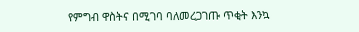የምግብ ዋስትና በሚገባ ባለመረጋገጡ ጥቂት እንኳ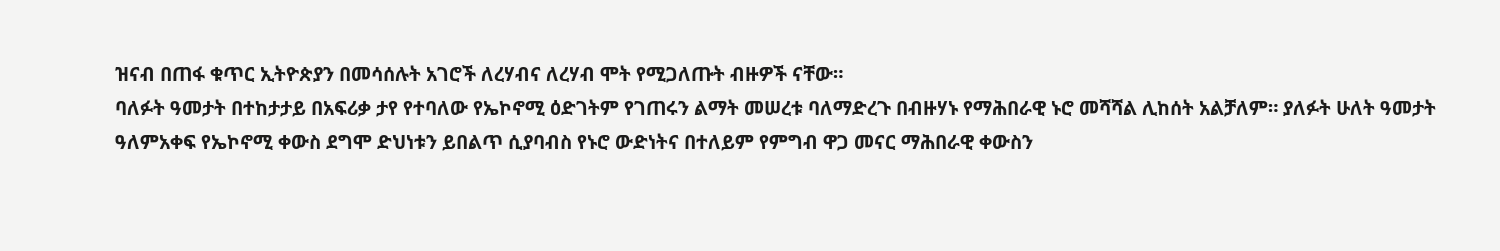ዝናብ በጠፋ ቁጥር ኢትዮጵያን በመሳሰሉት አገሮች ለረሃብና ለረሃብ ሞት የሚጋለጡት ብዙዎች ናቸው።
ባለፉት ዓመታት በተከታታይ በአፍሪቃ ታየ የተባለው የኤኮኖሚ ዕድገትም የገጠሩን ልማት መሠረቱ ባለማድረጉ በብዙሃኑ የማሕበራዊ ኑሮ መሻሻል ሊከሰት አልቻለም። ያለፉት ሁለት ዓመታት ዓለምአቀፍ የኤኮኖሚ ቀውስ ደግሞ ድህነቱን ይበልጥ ሲያባብስ የኑሮ ውድነትና በተለይም የምግብ ዋጋ መናር ማሕበራዊ ቀውስን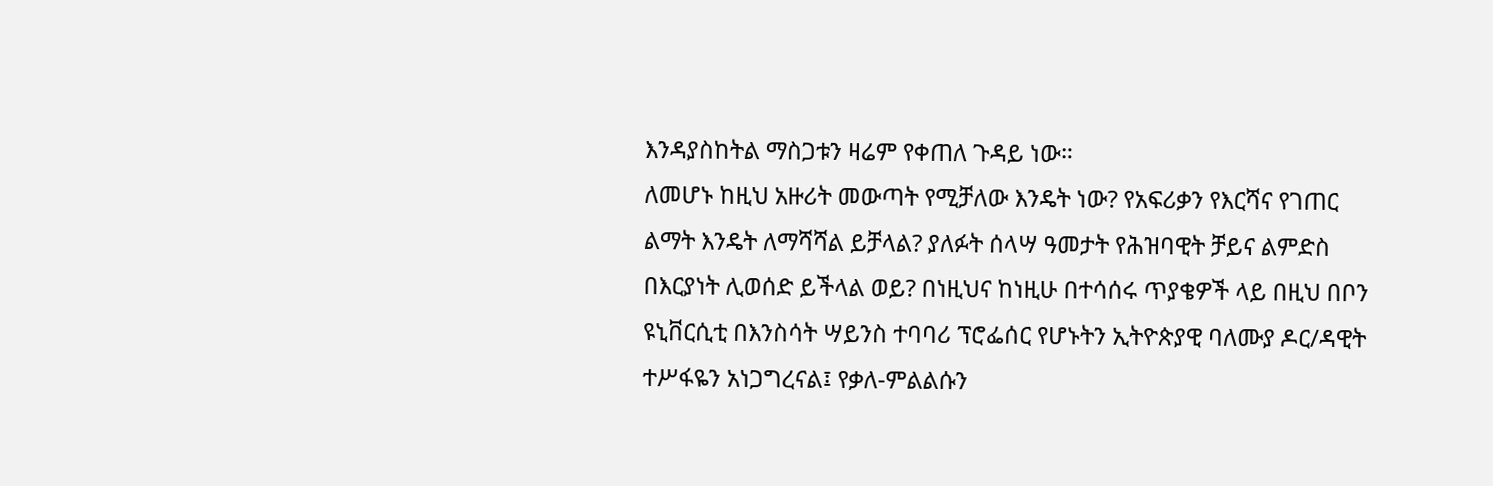እንዳያስከትል ማስጋቱን ዛሬም የቀጠለ ጉዳይ ነው።
ለመሆኑ ከዚህ አዙሪት መውጣት የሚቻለው እንዴት ነው? የአፍሪቃን የእርሻና የገጠር ልማት እንዴት ለማሻሻል ይቻላል? ያለፉት ሰላሣ ዓመታት የሕዝባዊት ቻይና ልምድስ በእርያነት ሊወሰድ ይችላል ወይ? በነዚህና ከነዚሁ በተሳሰሩ ጥያቄዎች ላይ በዚህ በቦን ዩኒቨርሲቲ በእንስሳት ሣይንስ ተባባሪ ፕሮፌሰር የሆኑትን ኢትዮጵያዊ ባለሙያ ዶር/ዳዊት ተሥፋዬን አነጋግረናል፤ የቃለ-ምልልሱን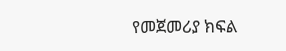የመጀመሪያ ክፍል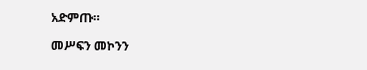አድምጡ።

መሥፍን መኮንን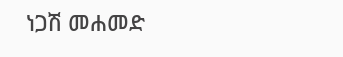ነጋሽ መሐመድ